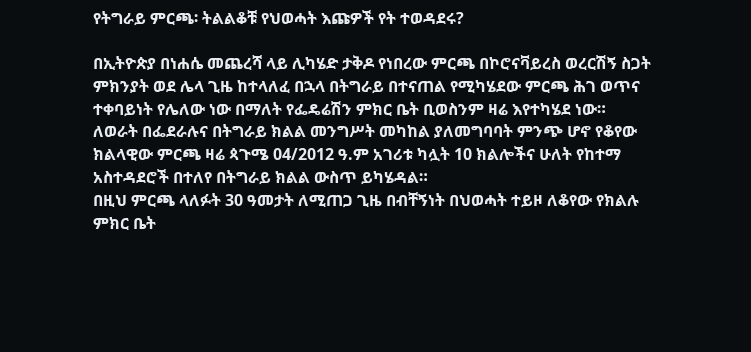የትግራይ ምርጫ፡ ትልልቆቹ የህወሓት እጩዎች የት ተወዳደሩ?

በኢትዮጵያ በነሐሴ መጨረሻ ላይ ሊካሄድ ታቅዶ የነበረው ምርጫ በኮሮናቫይረስ ወረርሽኝ ስጋት ምክንያት ወደ ሌላ ጊዜ ከተላለፈ በኋላ በትግራይ በተናጠል የሚካሄደው ምርጫ ሕገ ወጥና ተቀባይነት የሌለው ነው በማለት የፌዴሬሽን ምክር ቤት ቢወስንም ዛሬ እየተካሄደ ነው።
ለወራት በፌደራሉና በትግራይ ክልል መንግሥት መካከል ያለመግባባት ምንጭ ሆኖ የቆየው ክልላዊው ምርጫ ዛሬ ጳጉሜ 04/2012 ዓ.ም አገሪቱ ካሏት 10 ክልሎችና ሁለት የከተማ አስተዳደሮች በተለየ በትግራይ ክልል ውስጥ ይካሄዳል።
በዚህ ምርጫ ላለፉት 30 ዓመታት ለሚጠጋ ጊዜ በብቸኝነት በህወሓት ተይዞ ለቆየው የክልሉ ምክር ቤት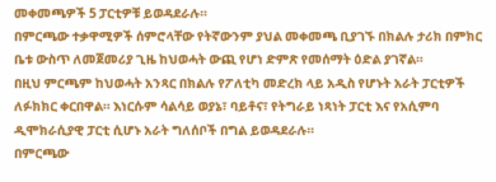መቀመጫዎች 5 ፓርቲዎቹ ይወዳደራሉ።
በምርጫው ተቃዋሚዎች ሰምሮላቸው የትኛውንም ያህል መቀመጫ ቢያገኙ በክልሉ ታሪክ በምክር ቤቱ ውስጥ ለመጀመሪያ ጊዜ ከህወሓት ውጪ የሆነ ድምጽ የመሰማት ዕድል ያገኛል።
በዚህ ምርጫም ከህወሓት አንጻር በክልሉ የፖለቲካ መድረክ ላይ አዲስ የሆኑት አራት ፓርቲዎች ለፉክክር ቀርበዋል። እነርሱም ሳልሳይ ወያኔ፣ ባይቶና፣ የትግራይ ነጻነት ፓርቲ እና የአሲምባ ዲሞክራሲያዊ ፓርቲ ሲሆኑ አራት ግለሰቦች በግል ይወዳደራሉ።
በምርጫው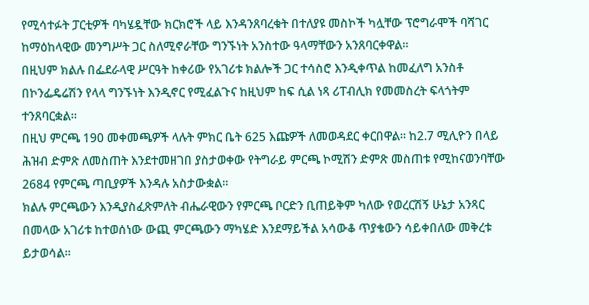የሚሳተፉት ፓርቲዎች ባካሄዷቸው ክርክሮች ላይ እንዳንጸባረቁት በተለያዩ መስኮች ካሏቸው ፕሮግራሞች ባሻገር ከማዕከላዊው መንግሥት ጋር ስለሚኖራቸው ግንኙነት አንስተው ዓላማቸውን አንጸባርቀዋል።
በዚህም ክልሉ በፌደራላዊ ሥርዓት ከቀሪው የአገሪቱ ክልሎች ጋር ተሳስሮ እንዲቀጥል ከመፈለግ አንስቶ በኮንፌዴሬሽን የላላ ግንኙነት እንዲኖር የሚፈልጉና ከዚህም ከፍ ሲል ነጻ ሪፐብሊክ የመመስረት ፍላጎትም ተንጸባርቋል።
በዚህ ምርጫ 190 መቀመጫዎች ላሉት ምክር ቤት 625 እጩዎች ለመወዳደር ቀርበዋል። ከ2.7 ሚሊዮን በላይ ሕዝብ ድምጽ ለመስጠት እንደተመዘገበ ያስታወቀው የትግራይ ምርጫ ኮሚሽን ድምጽ መስጠቱ የሚከናወንባቸው 2684 የምርጫ ጣቢያዎች እንዳሉ አስታውቋል።
ክልሉ ምርጫውን እንዲያስፈጽምለት ብሔራዊውን የምርጫ ቦርድን ቢጠይቅም ካለው የወረርሽኝ ሁኔታ አንጻር በመላው አገሪቱ ከተወሰነው ውጪ ምርጫውን ማካሄድ እንደማይችል አሳውቆ ጥያቄውን ሳይቀበለው መቅረቱ ይታወሳል።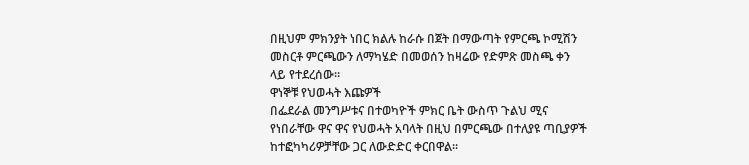በዚህም ምክንያት ነበር ክልሉ ከራሱ በጀት በማውጣት የምርጫ ኮሚሽን መስርቶ ምርጫውን ለማካሄድ በመወሰን ከዛሬው የድምጽ መስጫ ቀን ላይ የተደረሰው።
ዋነኞቹ የህወሓት እጩዎች
በፌደራል መንግሥቱና በተወካዮች ምክር ቤት ውስጥ ጉልህ ሚና የነበራቸው ዋና ዋና የህወሓት አባላት በዚህ በምርጫው በተለያዩ ጣቢያዎች ከተፎካካሪዎቻቸው ጋር ለውድድር ቀርበዋል።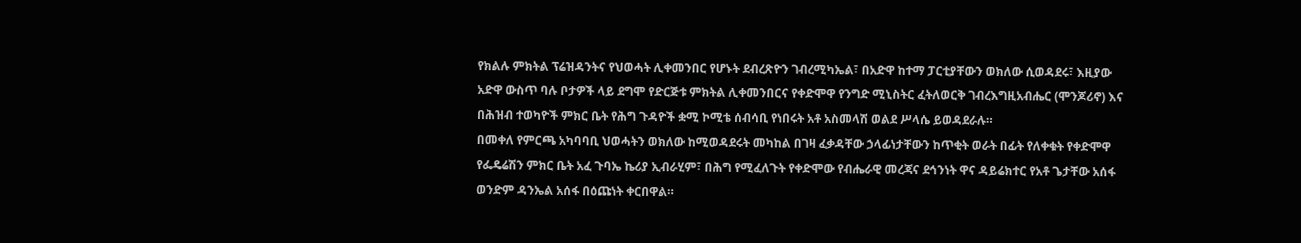የክልሉ ምክትል ፕሬዝዳንትና የህወሓት ሊቀመንበር የሆኑት ደብረጽዮን ገብረሚካኤል፣ በአድዋ ከተማ ፓርቲያቸውን ወክለው ሲወዳደሩ፣ እዚያው አድዋ ውስጥ ባሉ ቦታዎች ላይ ደግሞ የድርጅቱ ምክትል ሊቀመንበርና የቀድሞዋ የንግድ ሚኒስትር ፈትለወርቅ ገብረእግዚአብሔር (ሞንጆሪኖ) እና በሕዝብ ተወካዮች ምክር ቤት የሕግ ጉዳዮች ቋሚ ኮሚቴ ሰብሳቢ የነበሩት አቶ አስመላሽ ወልደ ሥላሴ ይወዳደራሉ።
በመቀለ የምርጫ አካባባቢ ህወሓትን ወክለው ከሚወዳደሩት መካከል በገዛ ፈቃዳቸው ኃላፊነታቸውን ከጥቂት ወራት በፊት የለቀቁት የቀድሞዋ የፌዴሬሽን ምክር ቤት አፈ ጉባኤ ኬሪያ ኢብራሂም፣ በሕግ የሚፈለጉት የቀድሞው የብሔራዊ መረጃና ደኅንነት ዋና ዳይሬክተር የአቶ ጌታቸው አሰፋ ወንድም ዳንኤል አሰፋ በዕጩነት ቀርበዋል።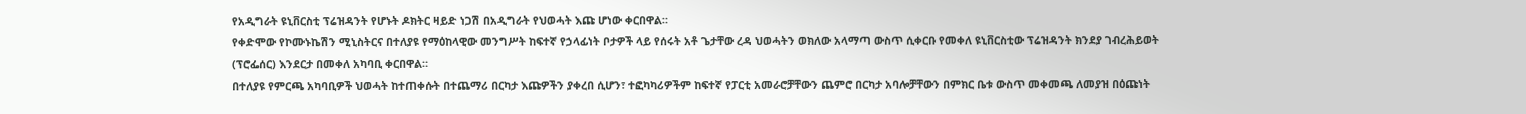የአዲግራት ዩኒቨርስቲ ፕሬዝዳንት የሆኑት ዶክትር ዛይድ ነጋሽ በአዲግራት የህወሓት እጩ ሆነው ቀርበዋል።
የቀድሞው የኮሙኑኬሽን ሚኒስትርና በተለያዩ የማዕከላዊው መንግሥት ከፍተኛ የኃላፊነት ቦታዎች ላይ የሰሩት አቶ ጌታቸው ረዳ ህወሓትን ወክለው አላማጣ ውስጥ ሲቀርቡ የመቀለ ዩኒቨርስቲው ፕሬዝዳንት ክንደያ ገብረሕይወት (ፕሮፌሰር) እንደርታ በመቀለ አካባቢ ቀርበዋል።
በተለያዩ የምርጫ አካባቢዎች ህወሓት ከተጠቀሱት በተጨማሪ በርካታ እጩዎችን ያቀረበ ሲሆን፣ ተፎካካሪዎችም ከፍተኛ የፓርቲ አመራሮቻቸውን ጨምሮ በርካታ አባሎቻቸውን በምክር ቤቱ ውስጥ መቀመጫ ለመያዝ በዕጩነት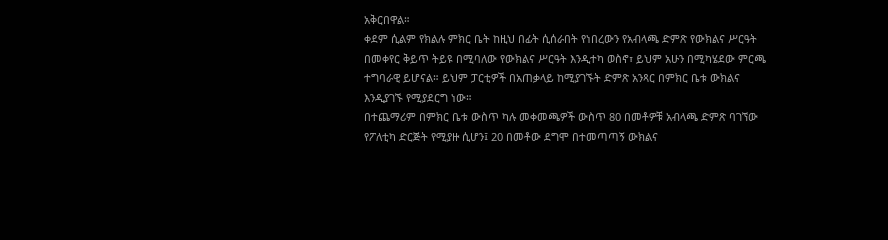አቅርበዋል።
ቀደም ሲልም የክልሉ ምክር ቤት ከዚህ በፊት ሲሰራበት የነበረውን የአብላጫ ድምጽ የውክልና ሥርዓት በመቀየር ቅይጥ ትይዩ በሚባለው የውክልና ሥርዓት እንዲተካ ወስኖ፣ ይህም አሁን በሚካሄደው ምርጫ ተግባራዊ ይሆናል። ይህም ፓርቲዎች በአጠቃላይ ከሚያገኙት ድምጽ አንጻር በምክር ቤቱ ውክልና እንዲያገኙ የሚያደርግ ነው።
በተጨማሪም በምክር ቤቱ ውስጥ ካሉ መቀመጫዎች ውስጥ 80 በመቶዎቹ አብላጫ ድምጽ ባገኘው የፖለቲካ ድርጅት የሚያዙ ሲሆን፤ 20 በመቶው ደግሞ በተመጣጣኝ ውክልና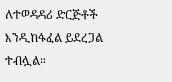ለተወዳዳሪ ድርጅቶች እንዲከፋፈል ይደረጋል ተብሏል።